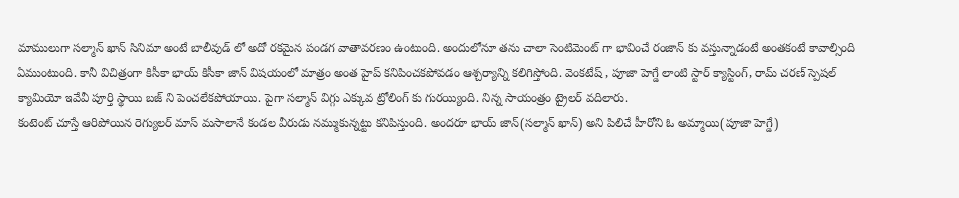మాములుగా సల్మాన్ ఖాన్ సినిమా అంటే బాలీవుడ్ లో అదో రకమైన పండగ వాతావరణం ఉంటుంది. అందులోనూ తను చాలా సెంటిమెంట్ గా భావించే రంజాన్ కు వస్తున్నాడంటే అంతకంటే కావాల్సింది ఏముంటుంది. కానీ విచిత్రంగా కిసీకా భాయ్ కిసీకా జాన్ విషయంలో మాత్రం అంత హైప్ కనిపించకపోవడం ఆశ్చర్యాన్ని కలిగిస్తోంది. వెంకటేష్ , పూజా హెగ్డే లాంటి స్టార్ క్యాస్టింగ్, రామ్ చరణ్ స్పెషల్ క్యామియో ఇవేవీ పూర్తి స్థాయి బజ్ ని పెంచలేకపోయాయి. పైగా సల్మాన్ విగ్గు ఎక్కువ ట్రోలింగ్ కు గురయ్యింది. నిన్న సాయంత్రం ట్రైలర్ వదిలారు.
కంటెంట్ చూస్తే ఆరిపోయిన రెగ్యులర్ మాస్ మసాలానే కండల వీరుడు నమ్ముకున్నట్టు కనిపిస్తుంది. అందరూ భాయ్ జాన్(సల్మాన్ ఖాన్) అని పిలిచే హీరోని ఓ అమ్మాయి(పూజా హెగ్డే)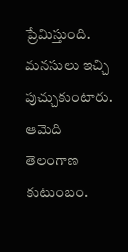ప్రేమిస్తుంది. మనసులు ఇచ్చి పుచ్చుకుంటారు. ఆమెది తెలంగాణ కుటుంబం.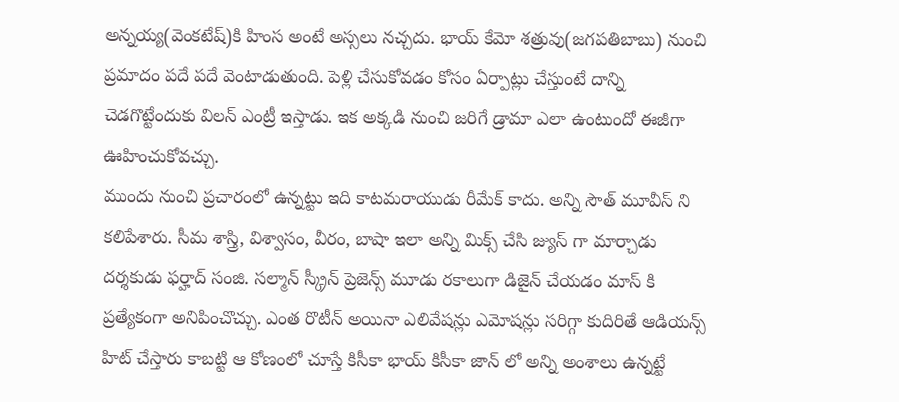అన్నయ్య(వెంకటేష్)కి హింస అంటే అస్సలు నచ్చదు. భాయ్ కేమో శత్రువు(జగపతిబాబు) నుంచి ప్రమాదం పదే పదే వెంటాడుతుంది. పెళ్లి చేసుకోవడం కోసం ఏర్పాట్లు చేస్తుంటే దాన్ని చెడగొట్టేందుకు విలన్ ఎంట్రీ ఇస్తాడు. ఇక అక్కడి నుంచి జరిగే డ్రామా ఎలా ఉంటుందో ఈజీగా ఊహించుకోవచ్చు.
ముందు నుంచి ప్రచారంలో ఉన్నట్టు ఇది కాటమరాయుడు రీమేక్ కాదు. అన్ని సౌత్ మూవీస్ ని కలిపేశారు. సీమ శాస్త్రి, విశ్వాసం, వీరం, బాషా ఇలా అన్ని మిక్స్ చేసి జ్యుస్ గా మార్చాడు దర్శకుడు ఫర్హాద్ సంజి. సల్మాన్ స్క్రీన్ ప్రెజెన్స్ మూడు రకాలుగా డిజైన్ చేయడం మాస్ కి ప్రత్యేకంగా అనిపించొచ్చు. ఎంత రొటీన్ అయినా ఎలివేషన్లు ఎమోషన్లు సరిగ్గా కుదిరితే ఆడియన్స్ హిట్ చేస్తారు కాబట్టి ఆ కోణంలో చూస్తే కిసీకా భాయ్ కిసీకా జాన్ లో అన్ని అంశాలు ఉన్నట్టే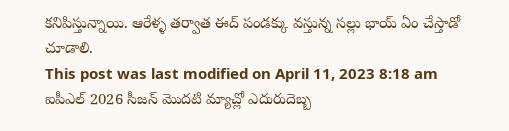కనిపిస్తున్నాయి. ఆరేళ్ళ తర్వాత ఈద్ పండక్కు వస్తున్న సల్లు భాయ్ ఏం చేస్తాడో చూడాలి.
This post was last modified on April 11, 2023 8:18 am
ఐపీఎల్ 2026 సీజన్ మొదటి మ్యాచ్లో ఎదురుదెబ్బ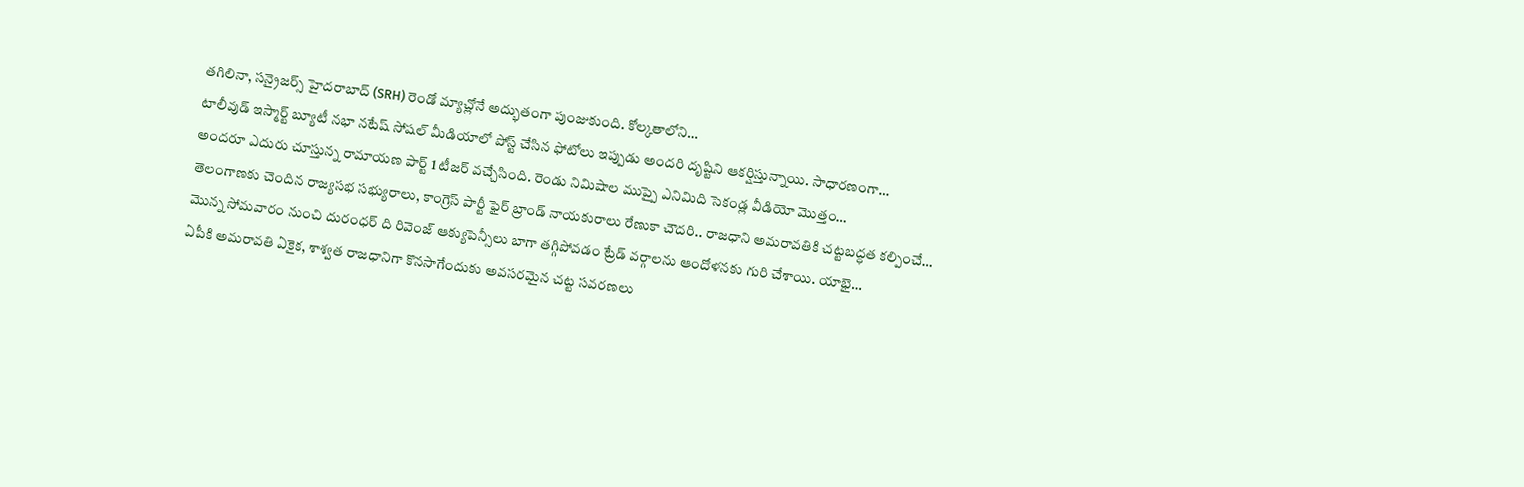తగిలినా, సన్రైజర్స్ హైదరాబాద్ (SRH) రెండో మ్యాచ్లోనే అద్భుతంగా పుంజుకుంది. కోల్కతాలోని…
టాలీవుడ్ ఇస్మార్ట్ బ్యూటీ నభా నటేష్ సోషల్ మీడియాలో పోస్ట్ చేసిన ఫోటోలు ఇప్పుడు అందరి దృష్టిని ఆకర్షిస్తున్నాయి. సాధారణంగా…
అందరూ ఎదురు చూస్తున్న రామాయణ పార్ట్ 1 టీజర్ వచ్చేసింది. రెండు నిమిషాల ముప్పై ఎనిమిది సెకండ్ల వీడియో మొత్తం…
తెలంగాణకు చెందిన రాజ్యసభ సభ్యురాలు, కాంగ్రెస్ పార్టీ ఫైర్ బ్రాండ్ నాయకురాలు రేణుకా చౌదరి.. రాజధాని అమరావతికి చట్టబద్ధత కల్పించే…
మొన్న సోమవారం నుంచి దురంధర్ ది రివెంజ్ ఆక్యుపెన్సీలు బాగా తగ్గిపోవడం ట్రేడ్ వర్గాలను ఆందోళనకు గురి చేశాయి. యాభై…
ఏపీకి అమరావతి ఏకైక, శాశ్వత రాజధానిగా కొనసాగేందుకు అవసరమైన చట్ట సవరణలు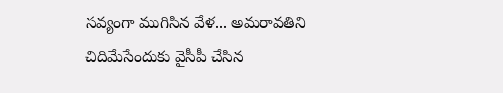సవ్యంగా ముగిసిన వేళ... అమరావతిని చిదిమేసేందుకు వైసీపీ చేసిన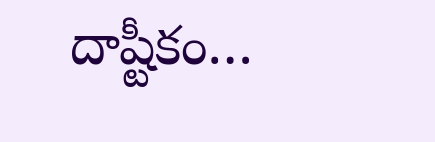దాష్టీకం…